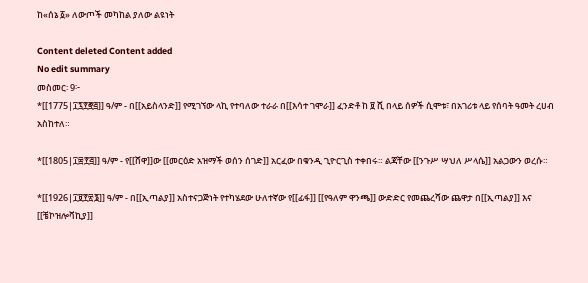ከ«ሰኔ ፩» ለውጦች መካከል ያለው ልዩነት

Content deleted Content added
No edit summary
መስመር፡ 9፦
*[[1775|፲፯፻፸፭]] ዓ/ም - በ[[አይስላንድ]] የሚገኘው ላኪ የተባለው ተራራ በ[[እሳተ ገሞራ]] ፈንድቶ ከ ፱ ሺ በላይ ሰዎች ሲሞቱ፣ በአገሪቱ ላይ የሰባት ዓመት ረሀብ አስከተለ።

*[[1805|፲፰፻፭]] ዓ/ም - የ[[ሸዋ]]ው [[መርዕድ አዝማች ወሰን ሰገድ]] አርፈው በቁንዲ ጊዮርጊስ ተቀበሩ። ልጃቸው [[ንጉሥ ሣህለ ሥላሴ]] አልጋውን ወረሱ።

*[[1926|፲፱፻፳፮]] ዓ/ም - በ[[ኢጣልያ]] አስተናጋጅነት የተካሄደው ሁለተኛው የ[[ፊፋ]] [[የዓለም ዋንጫ]] ውድድር የመጨረሻው ጨዋታ በ[[ኢጣልያ]] እና [[ቼኮዝሎቫኪያ]]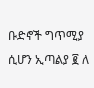ቡድኖች ግጥሚያ ሲሆን ኢጣልያ ፪ ለ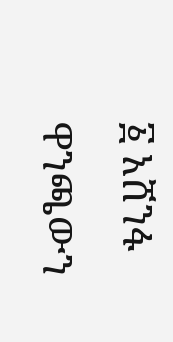፩ አሸንፋ ዋንጫውን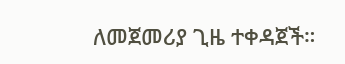ለመጀመሪያ ጊዜ ተቀዳጀች።